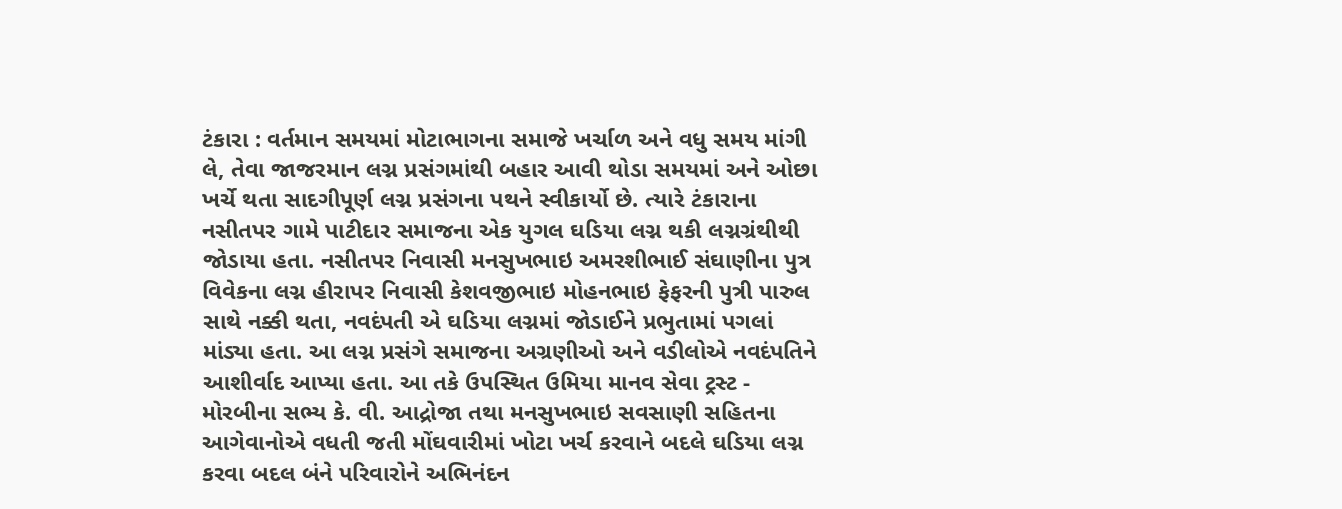ટંકારા : વર્તમાન સમયમાં મોટાભાગના સમાજે ખર્ચાળ અને વધુ સમય માંગી લે, તેવા જાજરમાન લગ્ન પ્રસંગમાંથી બહાર આવી થોડા સમયમાં અને ઓછા ખર્ચે થતા સાદગીપૂર્ણ લગ્ન પ્રસંગના પથને સ્વીકાર્યો છે. ત્યારે ટંકારાના નસીતપર ગામે પાટીદાર સમાજના એક યુગલ ઘડિયા લગ્ન થકી લગ્નગ્રંથીથી જોડાયા હતા. નસીતપર નિવાસી મનસુખભાઇ અમરશીભાઈ સંઘાણીના પુત્ર વિવેકના લગ્ન હીરાપર નિવાસી કેશવજીભાઇ મોહનભાઇ ફેફરની પુત્રી પારુલ સાથે નક્કી થતા, નવદંપતી એ ઘડિયા લગ્નમાં જોડાઈને પ્રભુતામાં પગલાં માંડ્યા હતા. આ લગ્ન પ્રસંગે સમાજના અગ્રણીઓ અને વડીલોએ નવદંપતિને આશીર્વાદ આપ્યા હતા. આ તકે ઉપસ્થિત ઉમિયા માનવ સેવા ટ્રસ્ટ - મોરબીના સભ્ય કે. વી. આદ્રોજા તથા મનસુખભાઇ સવસાણી સહિતના આગેવાનોએ વધતી જતી મોંઘવારીમાં ખોટા ખર્ચ કરવાને બદલે ઘડિયા લગ્ન કરવા બદલ બંને પરિવારોને અભિનંદન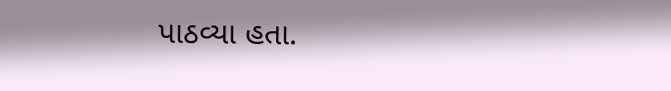પાઠવ્યા હતા.